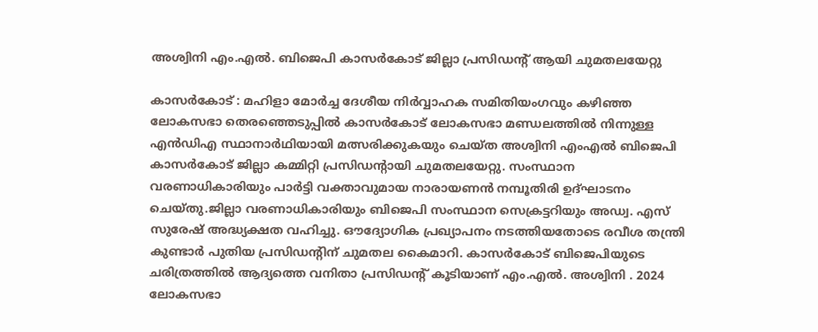അശ്വിനി എം.എല്‍. ബിജെപി കാസര്‍കോട് ജില്ലാ പ്രസിഡന്റ് ആയി ചുമതലയേറ്റു

കാസര്‍കോട് : മഹിളാ മോര്‍ച്ച ദേശീയ നിര്‍വ്വാഹക സമിതിയംഗവും കഴിഞ്ഞ ലോകസഭാ തെരഞ്ഞെടുപ്പില്‍ കാസര്‍കോട് ലോകസഭാ മണ്ഡലത്തില്‍ നിന്നുള്ള എന്‍ഡിഎ സ്ഥാനാര്‍ഥിയായി മത്സരിക്കുകയും ചെയ്ത അശ്വിനി എംഎല്‍ ബിജെപി കാസര്‍കോട് ജില്ലാ കമ്മിറ്റി പ്രസിഡന്റായി ചുമതലയേറ്റു. സംസ്ഥാന വരണാധികാരിയും പാര്‍ട്ടി വക്താവുമായ നാരായണന്‍ നമ്പൂതിരി ഉദ്ഘാടനം ചെയ്തു.ജില്ലാ വരണാധികാരിയും ബിജെപി സംസ്ഥാന സെക്രട്ടറിയും അഡ്വ. എസ് സുരേഷ് അദ്ധ്യക്ഷത വഹിച്ചു. ഔദ്യോഗിക പ്രഖ്യാപനം നടത്തിയതോടെ രവീശ തന്ത്രി കുണ്ടാര്‍ പുതിയ പ്രസിഡന്റിന് ചുമതല കൈമാറി. കാസര്‍കോട് ബിജെപിയുടെ ചരിത്രത്തില്‍ ആദ്യത്തെ വനിതാ പ്രസിഡന്റ് കൂടിയാണ് എം.എല്‍. അശ്വിനി . 2024 ലോകസഭാ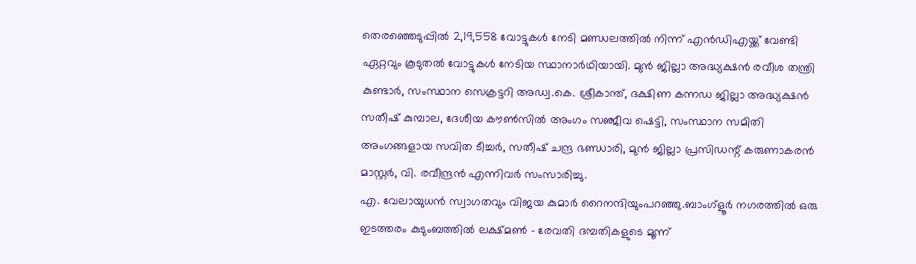തെരഞ്ഞെടുപ്പില്‍ 2,19,558 വോട്ടുകള്‍ നേടി മണ്ഡലത്തില്‍ നിന്ന് എന്‍ഡിഎയ്ക്ക് വേണ്ടി ഏറ്റവും കൂടുതല്‍ വോട്ടുകള്‍ നേടിയ സ്ഥാനാര്‍ഥിയായി. മുന്‍ ജില്ലാ അദ്ധ്യക്ഷന്‍ രവീശ തന്ത്രി കുണ്ടാര്‍, സംസ്ഥാന സെക്രട്ടറി അഡ്വ.കെ. ശ്രീകാന്ത്, ദക്ഷിണ കന്നഡ ജില്ലാ അദ്ധ്യക്ഷന്‍ സതീഷ് കുമ്പാല, ദേശീയ കൗണ്‍സില്‍ അംഗം സഞ്ജീവ ഷെട്ടി, സംസ്ഥാന സമിതി അംഗങ്ങളായ സവിത ടീച്ചര്‍, സതീഷ് ചന്ദ്ര ഭണ്ഡാരി, മുന്‍ ജില്ലാ പ്രസിഡന്റ് കരുണാകരന്‍ മാസ്റ്റര്‍, വി. രവീന്ദ്രന്‍ എന്നിവര്‍ സംസാരിച്ചു.
എ. വേലായുധന്‍ സ്വാഗതവും വിജയ കുമാര്‍ റൈനന്ദിയുംപറഞ്ഞു.ബാംഗ്ളൂർ നഗരത്തിൽ ഒരു ഇടത്തരം കുടുംബത്തിൽ ലക്ഷ്മൺ – രേവതി ദമ്പതികളുടെ മൂന്ന്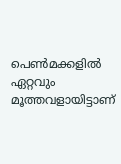പെൺമക്കളിൽ ഏറ്റവും മൂത്തവളായിട്ടാണ്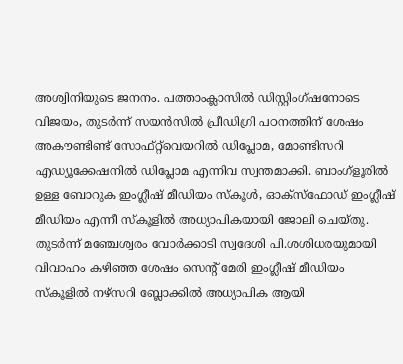അശ്വിനിയുടെ ജനനം. പത്താംക്ലാസിൽ ഡിസ്റ്റിംഗ്ഷനോടെ വിജയം, തുടർന്ന് സയൻസിൽ പ്രീഡിഗ്രി പഠനത്തിന് ശേഷം അകൗണ്ടിണ്ട് സോഫ്റ്റ്‌വെയറിൽ ഡിപ്ലോമ, മോണ്ടിസറി എഡ്യൂക്കേഷനിൽ ഡിപ്ലോമ എന്നിവ സ്വന്തമാക്കി. ബാംഗ്ളൂരിൽ ഉള്ള ബോറുക ഇംഗ്ലീഷ് മീഡിയം സ്കൂൾ, ഓക്സ്ഫോഡ് ഇംഗ്ലീഷ് മീഡിയം എന്നീ സ്കൂളിൽ അധ്യാപികയായി ജോലി ചെയ്തു. തുടർന്ന് മഞ്ചേശ്വരം വോർക്കാടി സ്വദേശി പി.ശശിധരയുമായി വിവാഹം കഴിഞ്ഞ ശേഷം സെന്റ് മേരി ഇംഗ്ലീഷ് മീഡിയം സ്കൂളിൽ നഴ്സറി ബ്ലോക്കിൽ അധ്യാപിക ആയി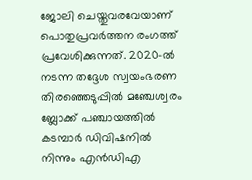ജോലി ചെയ്തുവരവേയാണ് പൊതുപ്രവർത്തന രംഗത്ത് പ്രവേശിക്കുന്നത്. 2020-ൽ നടന്ന തദ്ദേശ സ്വയംഭരണ തിരഞ്ഞെടുപ്പിൽ മഞ്ചേശ്വരം ബ്ലോക്ക്‌ പഞ്ചായത്തിൽ കടമ്പാർ ഡിവിഷനിൽ നിന്നും എൻഡിഎ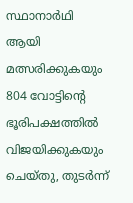സ്ഥാനാർഥി ആയി മത്സരിക്കുകയും 804 വോട്ടിന്റെ ഭൂരിപക്ഷത്തിൽ വിജയിക്കുകയും ചെയ്തു, തുടർന്ന്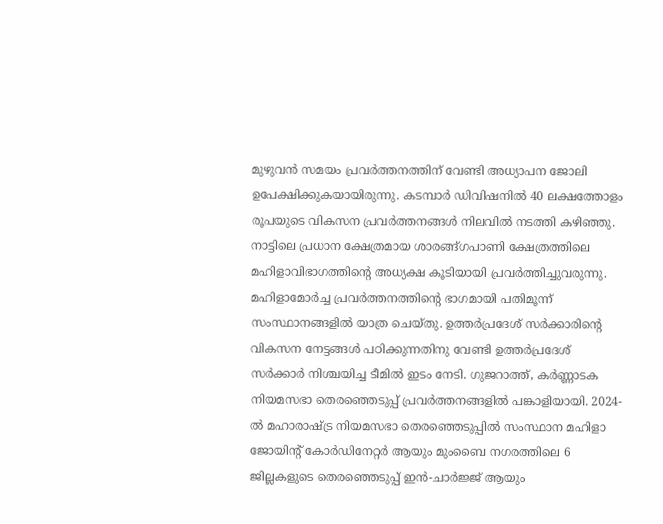മുഴുവൻ സമയം പ്രവർത്തനത്തിന് വേണ്ടി അധ്യാപന ജോലി ഉപേക്ഷിക്കുകയായിരുന്നു. കടമ്പാർ ഡിവിഷനിൽ 40 ലക്ഷത്തോളം രൂപയുടെ വികസന പ്രവർത്തനങ്ങൾ നിലവിൽ നടത്തി കഴിഞ്ഞു. നാട്ടിലെ പ്രധാന ക്ഷേത്രമായ ശാരങ്ങ്ഗപാണി ക്ഷേത്രത്തിലെ മഹിളാവിഭാഗത്തിന്റെ അധ്യക്ഷ കൂടിയായി പ്രവർത്തിച്ചുവരുന്നു. മഹിളാമോർച്ച പ്രവർത്തനത്തിൻ്റെ ഭാഗമായി പതിമൂന്ന് സംസ്ഥാനങ്ങളിൽ യാത്ര ചെയ്തു. ഉത്തർപ്രദേശ് സർക്കാരിന്റെ വികസന നേട്ടങ്ങൾ പഠിക്കുന്നതിനു വേണ്ടി ഉത്തർപ്രദേശ് സർക്കാർ നിശ്ചയിച്ച ടീമിൽ ഇടം നേടി. ഗുജറാത്ത്, കർണ്ണാടക നിയമസഭാ തെരഞ്ഞെടുപ്പ് പ്രവർത്തനങ്ങളിൽ പങ്കാളിയായി. 2024-ൽ മഹാരാഷ്ട്ര നിയമസഭാ തെരഞ്ഞെടുപ്പിൽ സംസ്ഥാന മഹിളാ ജോയിൻ്റ് കോർഡിനേറ്റർ ആയും മുംബൈ നഗരത്തിലെ 6 ജില്ലകളുടെ തെരഞ്ഞെടുപ്പ് ഇൻ-ചാർജ്ജ് ആയും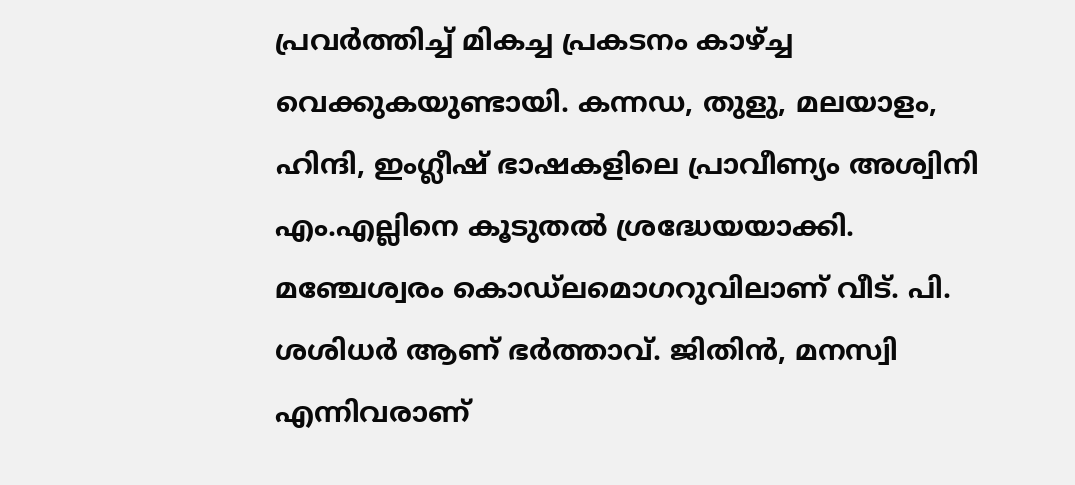പ്രവർത്തിച്ച് മികച്ച പ്രകടനം കാഴ്ച്ച വെക്കുകയുണ്ടായി. കന്നഡ, തുളു, മലയാളം, ഹിന്ദി, ഇംഗ്ലീഷ് ഭാഷകളിലെ പ്രാവീണ്യം അശ്വിനി എം.എല്ലിനെ കൂടുതൽ ശ്രദ്ധേയയാക്കി. മഞ്ചേശ്വരം കൊഡ്ലമൊഗറുവിലാണ് വീട്. പി. ശശിധർ ആണ് ഭർത്താവ്. ജിതിൻ, മനസ്വി എന്നിവരാണ്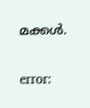മക്കൾ.

error: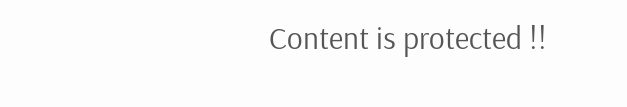Content is protected !!